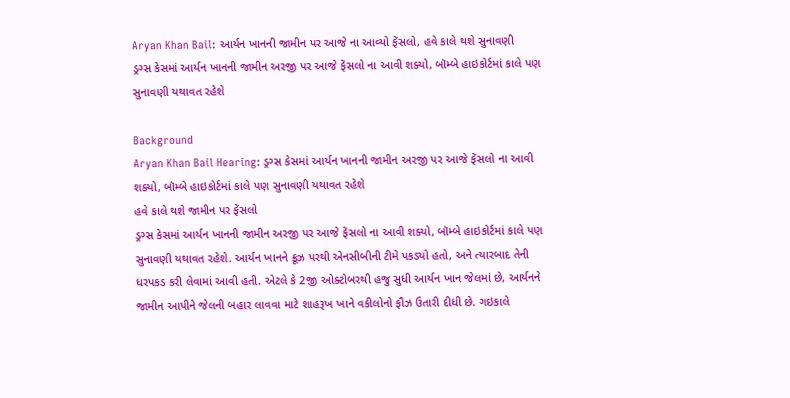Aryan Khan Bail: આર્યન ખાનની જામીન પર આજે ના આવ્યો ફેંસલો, હવે કાલે થશે સુનાવણી
ડ્રગ્સ કેસમાં આર્યન ખાનની જામીન અરજી પર આજે ફેંસલો ના આવી શક્યો, બૉમ્બે હાઇકોર્ટમાં કાલે પણ સુનાવણી યથાવત રહેશે

Background
Aryan Khan Bail Hearing: ડ્રગ્સ કેસમાં આર્યન ખાનની જામીન અરજી પર આજે ફેંસલો ના આવી શક્યો, બૉમ્બે હાઇકોર્ટમાં કાલે પણ સુનાવણી યથાવત રહેશે
હવે કાલે થશે જામીન પર ફેંસલો
ડ્રગ્સ કેસમાં આર્યન ખાનની જામીન અરજી પર આજે ફેંસલો ના આવી શક્યો, બૉમ્બે હાઇકોર્ટમાં કાલે પણ સુનાવણી યથાવત રહેશે. આર્યન ખાનને ક્રૂઝ પરથી એનસીબીની ટીમે પકડ્યો હતો, અને ત્યારબાદ તેની ધરપકડ કરી લેવામાં આવી હતી. એટલે કે 2જી ઓક્ટોબરથી હજુ સુધી આર્યન ખાન જેલમાં છે, આર્યનને જામીન આપીને જેલની બહાર લાવવા માટે શાહરૂખ ખાને વકીલોનો ફૌઝ ઉતારી દીધી છે. ગઇકાલે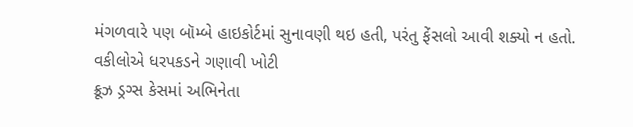મંગળવારે પણ બૉમ્બે હાઇકોર્ટમાં સુનાવણી થઇ હતી, પરંતુ ફેંસલો આવી શક્યો ન હતો.
વકીલોએ ધરપકડને ગણાવી ખોટી
ક્રૂઝ ડ્રગ્સ કેસમાં અભિનેતા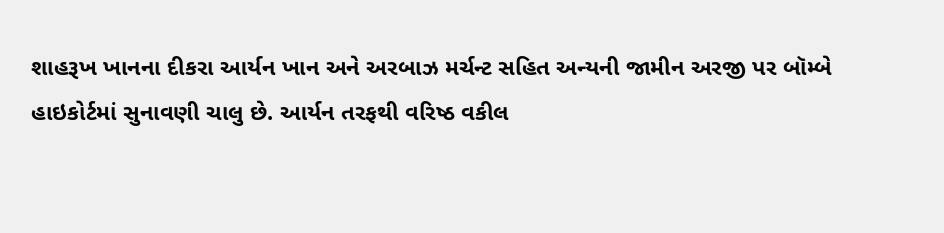શાહરૂખ ખાનના દીકરા આર્યન ખાન અને અરબાઝ મર્ચન્ટ સહિત અન્યની જામીન અરજી પર બૉમ્બે હાઇકોર્ટમાં સુનાવણી ચાલુ છે. આર્યન તરફથી વરિષ્ઠ વકીલ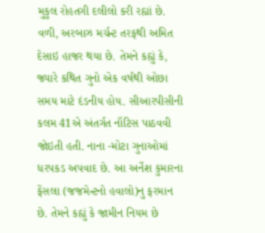મુકુલ રોહતગી દલીલો કરી રહ્યાં છે. વળી, અરબાઝ મર્ચન્ટ તરફથી અમિત દેસાઇ હાજર થયા છે. તેમને કહ્યું કે, જ્યારે કથિત ગુનો એક વર્ષથી ઓછા સમય માટે દંડનીય હોય. સીઆરપીસીની કલમ 41એ અંતર્ગત નૉટિસ પાઠવવી જોઇતી હતી. નાના -મોટા ગુનાઓમાં ધરપકડ અપવાદ છે. આ અર્નેશ કુમારના ફેંસલા (જજમેન્ટનો હવાલો)નુ ફરમાન છે. તેમને કહ્યું કે જામીન નિયમ છે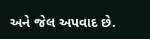અને જેલ અપવાદ છે.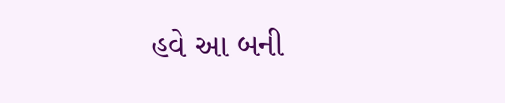હવે આ બની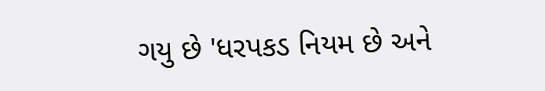ગયુ છે 'ધરપકડ નિયમ છે અને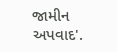જામીન અપવાદ'.